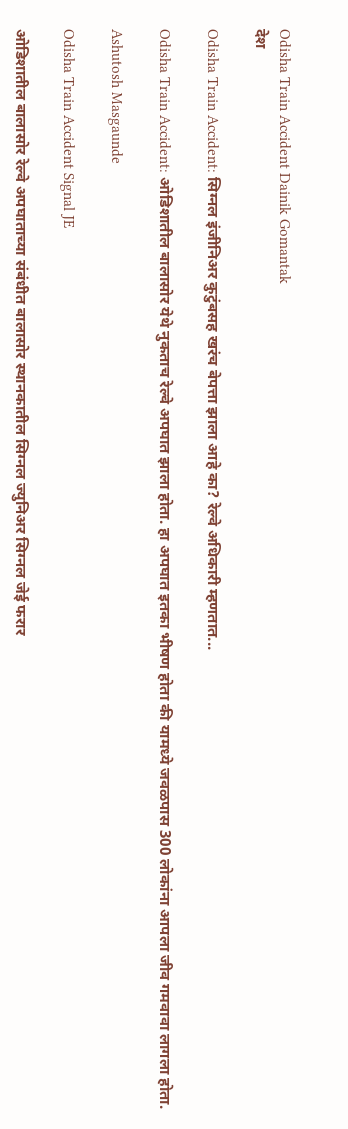Odisha Train Accident Dainik Gomantak
देश

Odisha Train Accident: सिग्नल इंजीनिअर कुटुंबसह खरंच बेपत्ता झाला आहे का? रेल्वे अधिकारी म्हणतात...

Odisha Train Accident: ओडिशातील बालासोर येथे नुकताच रेल्वे अपघात झाला होता. हा अपघात इतका भीषण होता की यामध्ये जवळपास 300 लोकांना आपला जीव गमवावा लागला होता.

Ashutosh Masgaunde

Odisha Train Accident Signal JE

ओडिशातील बालासोर रेल्वे अपघाताच्या संबंधीत बालासोर स्थानकातील सिग्नल ज्युनिअर सिग्नल जेई फरार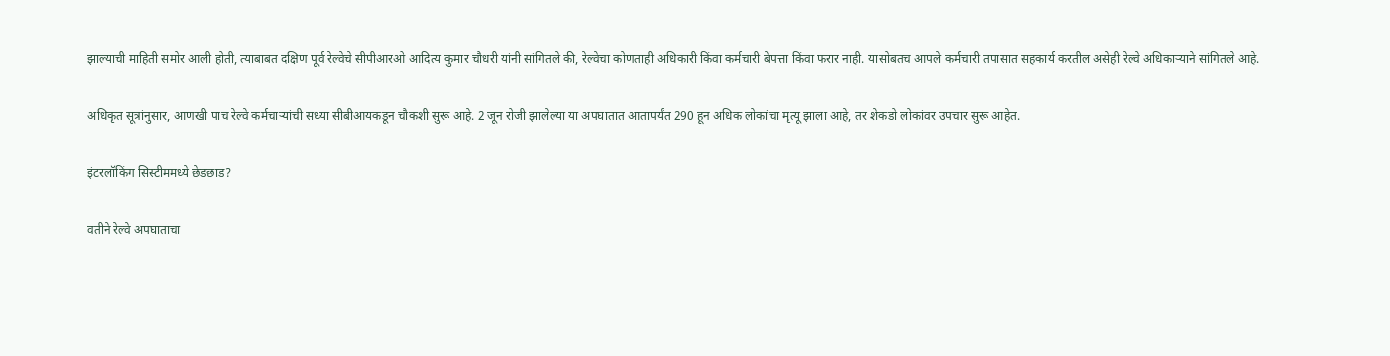झाल्याची माहिती समोर आली होती, त्याबाबत दक्षिण पूर्व रेल्वेचे सीपीआरओ आदित्य कुमार चौधरी यांनी सांगितले की, रेल्वेचा कोणताही अधिकारी किंवा कर्मचारी बेपत्ता किंवा फरार नाही. यासोबतच आपले कर्मचारी तपासात सहकार्य करतील असेही रेल्वे अधिकाऱ्याने सांगितले आहे.

अधिकृत सूत्रांनुसार, आणखी पाच रेल्वे कर्मचाऱ्यांची सध्या सीबीआयकडून चौकशी सुरू आहे. 2 जून रोजी झालेल्या या अपघातात आतापर्यंत 290 हून अधिक लोकांचा मृत्यू झाला आहे, तर शेकडो लोकांवर उपचार सुरू आहेत.

इंटरलॉकिंग सिस्टीममध्ये छेडछाड?

वतीने रेल्वे अपघाताचा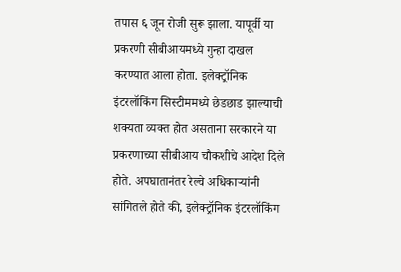तपास ६ जून रोजी सुरू झाला. यापूर्वी या प्रकरणी सीबीआयमध्ये गुन्हा दाखल करण्यात आला होता. इलेक्ट्रॉनिक इंटरलॉकिंग सिस्टीममध्ये छेडछाड झाल्याची शक्यता व्यक्त होत असताना सरकारने या प्रकरणाच्या सीबीआय चौकशीचे आदेश दिले होते. अपघातानंतर रेल्वे अधिकाऱ्यांनी सांगितले होते की, इलेक्ट्रॉनिक इंटरलॉकिंग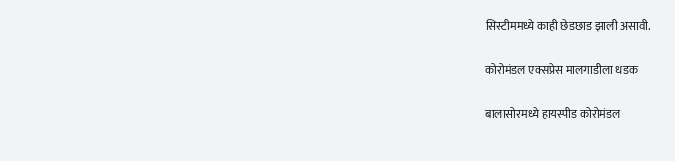सिस्टीममध्ये काही छेडछाड झाली असावी.

कोरोमंडल एक्सप्रेस मालगाडीला धडक

बालासोरमध्ये हायस्पीड कोरोमंडल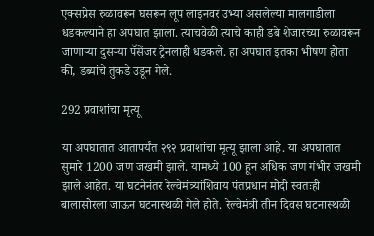एक्सप्रेस रुळावरून घसरून लूप लाइनवर उभ्या असलेल्या मालगाडीला धडकल्याने हा अपघात झाला. त्याचवेळी त्याचे काही डबे शेजारच्या रुळावरून जाणाऱ्या दुसऱ्या पॅसेंजर ट्रेनलाही धडकले. हा अपघात इतका भीषण होता की, डब्यांचे तुकडे उडून गेले.

292 प्रवाशांचा मृत्यू

या अपघातात आतापर्यंत २९२ प्रवाशांचा मृत्यू झाला आहे. या अपघातात सुमारे 1200 जण जखमी झाले. यामध्ये 100 हून अधिक जण गंभीर जखमी झाले आहेत. या घटनेनंतर रेल्वेमंत्र्यांशिवाय पंतप्रधान मोदी स्वतःही बालासोरला जाऊन घटनास्थळी गेले होते. रेल्वेमंत्री तीन दिवस घटनास्थळी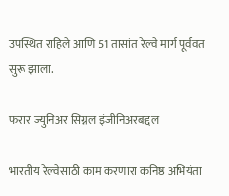उपस्थित राहिले आणि 51 तासांत रेल्वे मार्ग पूर्ववत सुरू झाला.

फरार ज्युनिअर सिग्नल इंजीनिअरबद्दल

भारतीय रेल्वेसाठी काम करणारा कनिष्ठ अभियंता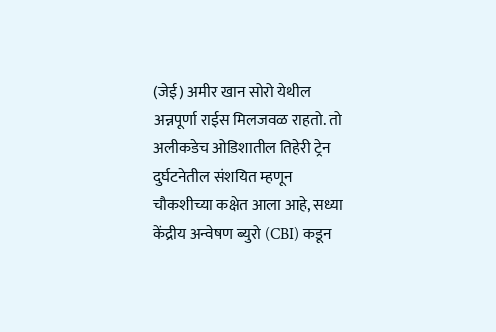(जेई) अमीर खान सोरो येथील अन्नपूर्णा राईस मिलजवळ राहतो. तो अलीकडेच ओडिशातील तिहेरी ट्रेन दुर्घटनेतील संशयित म्हणून चौकशीच्या कक्षेत आला आहे, सध्या केंद्रीय अन्वेषण ब्युरो (CBI) कडून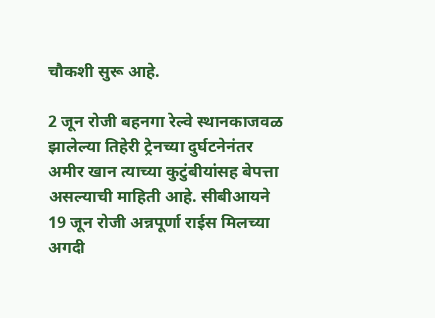चौकशी सुरू आहे.

2 जून रोजी बहनगा रेल्वे स्थानकाजवळ झालेल्या तिहेरी ट्रेनच्या दुर्घटनेनंतर अमीर खान त्याच्या कुटुंबीयांसह बेपत्ता असल्याची माहिती आहे. सीबीआयने 19 जून रोजी अन्नपूर्णा राईस मिलच्या अगदी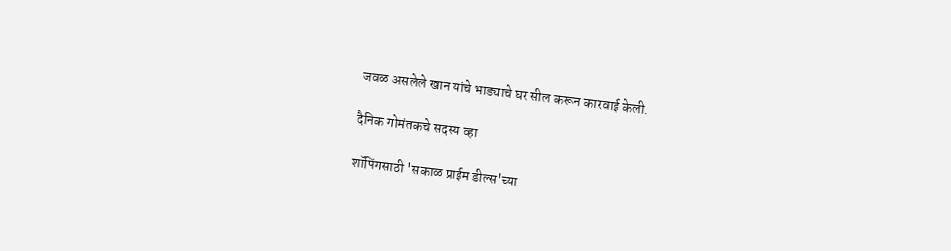जवळ असलेले खान यांचे भाड्याचे घर सील करून कारवाई केली.

दैनिक गोमंतकचे सदस्य व्हा

शॉपिंगसाठी 'सकाळ प्राईम डील्स'च्या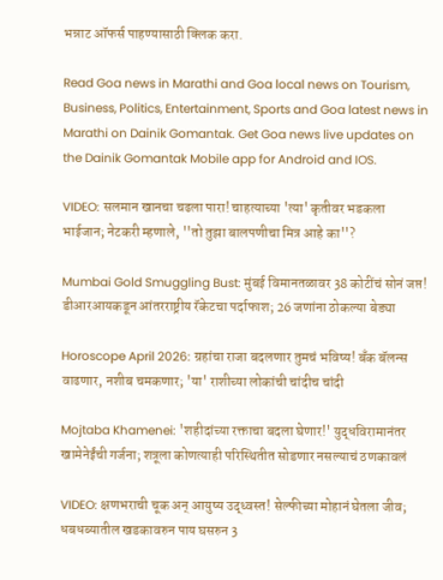भन्नाट ऑफर्स पाहण्यासाठी क्लिक करा.

Read Goa news in Marathi and Goa local news on Tourism, Business, Politics, Entertainment, Sports and Goa latest news in Marathi on Dainik Gomantak. Get Goa news live updates on the Dainik Gomantak Mobile app for Android and IOS.

VIDEO: सलमान खानचा चढला पारा! चाहत्याच्या 'त्या' कृतीवर भडकला भाईजान; नेटकरी म्हणाले, ''तो तुझा बालपणीचा मित्र आहे का''?

Mumbai Gold Smuggling Bust: मुंबई विमानतळावर 38 कोटींचं सोनं जप्त! डीआरआयकडून आंतरराष्ट्रीय रॅकेटचा पर्दाफाश; 26 जणांना ठोकल्या बेड्या

Horoscope April 2026: ग्रहांचा राजा बदलणार तुमचं भविष्य! बँक बॅलन्स वाढणार, नशीब चमकणार; 'या' राशीच्या लोकांची चांदीच चांदी

Mojtaba Khamenei: 'शहीदांच्या रक्ताचा बदला घेणार!' युद्धविरामानंतर खामेनेईंची गर्जना; शत्रूला कोणत्याही परिस्थितीत सोडणार नसल्याचं ठणकावलं

VIDEO: क्षणभराची चूक अन् आयुष्य उद्ध्वस्त! सेल्फीच्या मोहानं घेतला जीव; धबधब्यातील खडकावरुन पाय घसरुन 3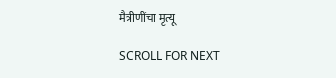मैत्रीणींचा मृत्यू

SCROLL FOR NEXT